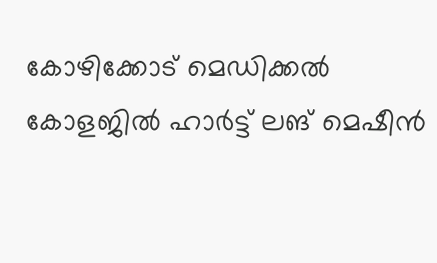കോഴിക്കോട് മെഡിക്കല്‍ കോളജില്‍ ഹാര്‍ട്ട് ലങ് മെഷീന്‍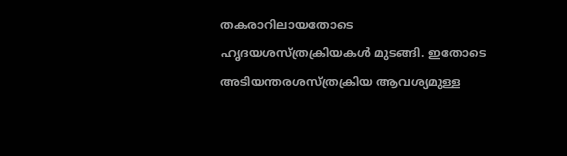തകരാറിലായതോടെ ഹൃദയശസ്ത്രക്രിയകള്‍ മുടങ്ങി. ഇതോടെ അടിയന്തരശസ്ത്രക്രിയ ആവശ്യമുള്ള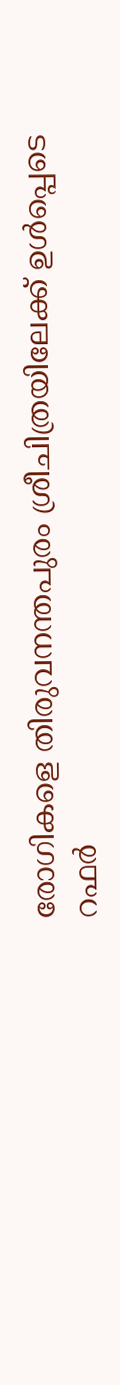രോഗികളെ തിരുവനന്തപുരം ശ്രീചിത്രയിലേക്ക് ഉള്‍പ്പെടെ റഫര്‍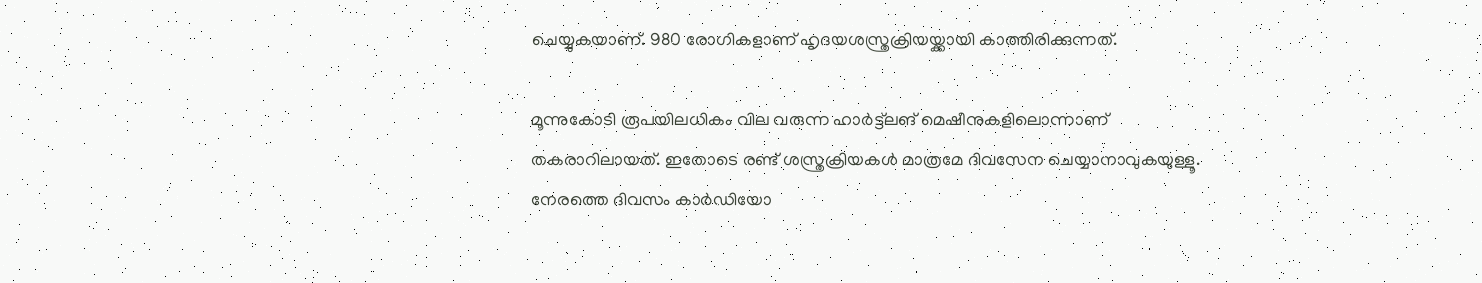ചെയ്യുകയാണ്. 980 രോഗികളാണ് ഹൃദയശസ്ത്രക്രിയയ്ക്കായി കാത്തിരിക്കുന്നത്.

മൂന്നുകോടി രൂപയിലധികം വില വരുന്ന ഹാര്‍ട്ട്ലങ് മെഷീനുകളിലൊന്നാണ് തകരാറിലായത്. ഇതോടെ രണ്ട് ശസ്ത്രക്രിയകള്‍ മാത്രമേ ദിവസേന ചെയ്യാനാവുകയുള്ളൂ. നേരത്തെ ദിവസം കാര്‍ഡിയോ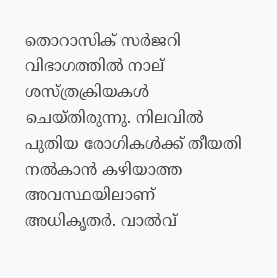തൊറാസിക് സര്‍ജറി വിഭാഗത്തില്‍ നാല് ശസ്ത്രക്രിയകള്‍ ചെയ്തിരുന്നു. നിലവില്‍ പുതിയ രോഗികള്‍ക്ക് തീയതി നല്‍കാന്‍ കഴിയാത്ത അവസ്ഥയിലാണ് അധികൃതര്‍. വാല്‍വ്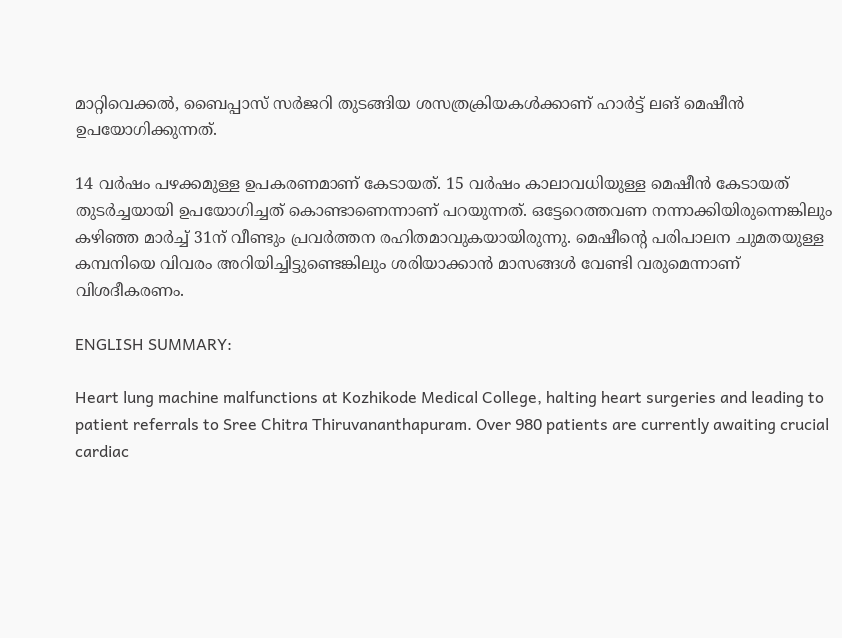മാറ്റിവെക്കല്‍, ബൈപ്പാസ് സര്‍ജറി തുടങ്ങിയ ശസത്രക്രിയകള്‍ക്കാണ് ഹാര്‍ട്ട് ലങ് മെഷീന്‍ ഉപയോഗിക്കുന്നത്.

14 വര്‍ഷം പഴക്കമുള്ള ഉപകരണമാണ് കേടായത്. 15 വര്‍ഷം കാലാവധിയുള്ള മെഷീന്‍ കേടായത് തുടര്‍ച്ചയായി ഉപയോഗിച്ചത് കൊണ്ടാണെന്നാണ് പറയുന്നത്. ഒട്ടേറെത്തവണ നന്നാക്കിയിരുന്നെങ്കിലും കഴിഞ്ഞ മാര്‍ച്ച് 31ന് വീണ്ടും പ്രവര്‍ത്തന രഹിതമാവുകയായിരുന്നു. മെഷീന്‍റെ പരിപാലന ചുമതയുള്ള കമ്പനിയെ വിവരം അറിയിച്ചിട്ടുണ്ടെങ്കിലും ശരിയാക്കാന്‍ മാസങ്ങള്‍ വേണ്ടി വരുമെന്നാണ് വിശദീകരണം.

ENGLISH SUMMARY:

Heart lung machine malfunctions at Kozhikode Medical College, halting heart surgeries and leading to patient referrals to Sree Chitra Thiruvananthapuram. Over 980 patients are currently awaiting crucial cardiac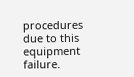procedures due to this equipment failure.